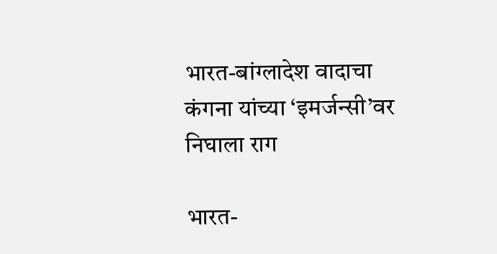भारत-बांग्लादेश वादाचा कंगना यांच्या ‘इमर्जन्सी’वर निघाला राग

भारत-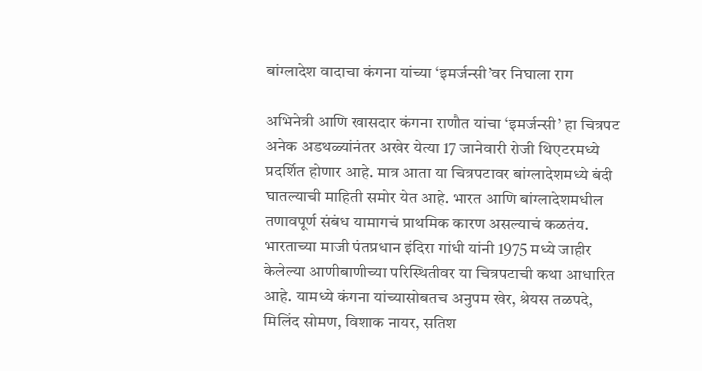बांग्लादेश वादाचा कंगना यांच्या ‘इमर्जन्सी’वर निघाला राग

अभिनेत्री आणि खासदार कंगना राणौत यांचा ‘इमर्जन्सी’ हा चित्रपट अनेक अडथळ्यांनंतर अखेर येत्या 17 जानेवारी रोजी थिएटरमध्ये प्रदर्शित होणार आहे. मात्र आता या चित्रपटावर बांग्लादेशमध्ये बंदी घातल्याची माहिती समोर येत आहे. भारत आणि बांग्लादेशमधील तणावपूर्ण संबंध यामागचं प्राथमिक कारण असल्याचं कळतंय. भारताच्या माजी पंतप्रधान इंदिरा गांधी यांनी 1975 मध्ये जाहीर केलेल्या आणीबाणीच्या परिस्थितीवर या चित्रपटाची कथा आधारित आहे. यामध्ये कंगना यांच्यासोबतच अनुपम खेर, श्रेयस तळपदे, मिलिंद सोमण, विशाक नायर, सतिश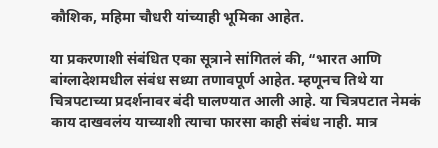कौशिक, महिमा चौधरी यांच्याही भूमिका आहेत.

या प्रकरणाशी संबंधित एका सूत्राने सांगितलं की, “भारत आणि बांग्लादेशमधील संबंध सध्या तणावपूर्ण आहेत. म्हणूनच तिथे या चित्रपटाच्या प्रदर्शनावर बंदी घालण्यात आली आहे. या चित्रपटात नेमकं काय दाखवलंय याच्याशी त्याचा फारसा काही संबंध नाही. मात्र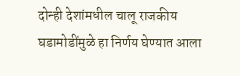दोन्ही देशांमधील चालू राजकीय घडामोडींमुळे हा निर्णय घेण्यात आला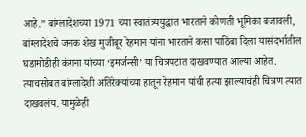आहे.” बांग्लादेशच्या 1971 च्या स्वातंत्र्ययुद्धात भारताने कोणती भूमिका बजावली, बांग्लादेशचे जनक शेख मुजीबूर रेहमान यांना भारताने कसा पाठिंबा दिला यासंदर्भातील घडामोडीही कंगना यांच्या ‘इमर्जन्सी’ या चित्रपटात दाखवण्यात आल्या आहेत. त्याचसोबत बांग्लादेशी अतिरेक्यांच्या हातून रेहमान यांची हत्या झाल्याचंही चित्रण त्यात दाखवलंय. यामुळेही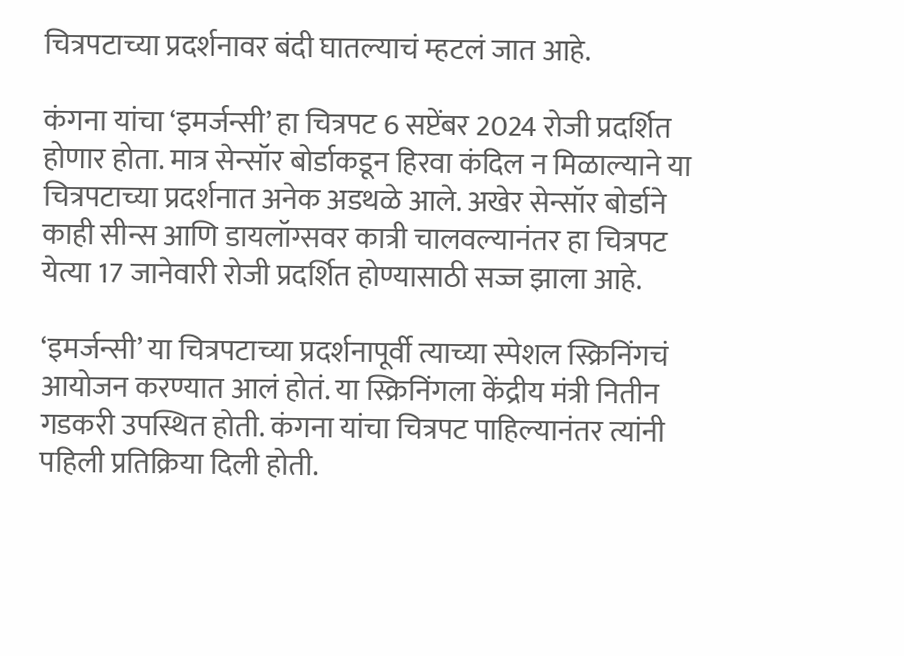चित्रपटाच्या प्रदर्शनावर बंदी घातल्याचं म्हटलं जात आहे.

कंगना यांचा ‘इमर्जन्सी’ हा चित्रपट 6 सप्टेंबर 2024 रोजी प्रदर्शित होणार होता. मात्र सेन्सॉर बोर्डाकडून हिरवा कंदिल न मिळाल्याने या चित्रपटाच्या प्रदर्शनात अनेक अडथळे आले. अखेर सेन्सॉर बोर्डाने काही सीन्स आणि डायलॉग्सवर कात्री चालवल्यानंतर हा चित्रपट येत्या 17 जानेवारी रोजी प्रदर्शित होण्यासाठी सज्ज झाला आहे.

‘इमर्जन्सी’ या चित्रपटाच्या प्रदर्शनापूर्वी त्याच्या स्पेशल स्क्रिनिंगचं आयोजन करण्यात आलं होतं. या स्क्रिनिंगला केंद्रीय मंत्री नितीन गडकरी उपस्थित होती. कंगना यांचा चित्रपट पाहिल्यानंतर त्यांनी पहिली प्रतिक्रिया दिली होती.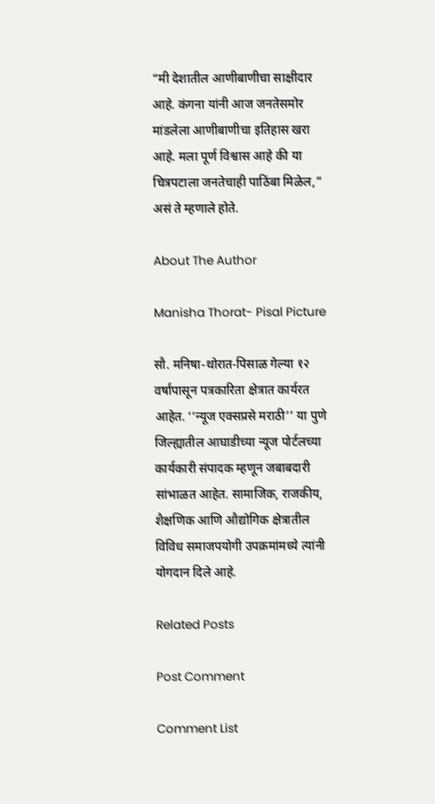“मी देशातील आणीबाणीचा साक्षीदार आहे. कंगना यांनी आज जनतेसमोर मांडलेला आणीबाणीचा इतिहास खरा आहे. मला पूर्ण विश्वास आहे की या चित्रपटाला जनतेचाही पाठिंबा मिळेल,” असं ते म्हणाले होते.

About The Author

Manisha Thorat- Pisal Picture

सौ. मनिषा-थोरात-पिसाळ गेल्या १२ वर्षांपासून पत्रकारिता क्षेत्रात कार्यरत आहेत. ‘‘न्यूज एक्सप्रसे मराठी’’ या पुणे जिल्ह्यातील आघाडीच्या न्यूज पोर्टलच्या कार्यकारी संपादक म्हणून जबाबदारी सांभाळत आहेत. सामाजिक, राजकीय, शैक्षणिक आणि औद्योगिक क्षेत्रातील विविध समाजपयोगी उपक्रमांमध्ये त्यांनी योगदान दिले आहे.

Related Posts

Post Comment

Comment List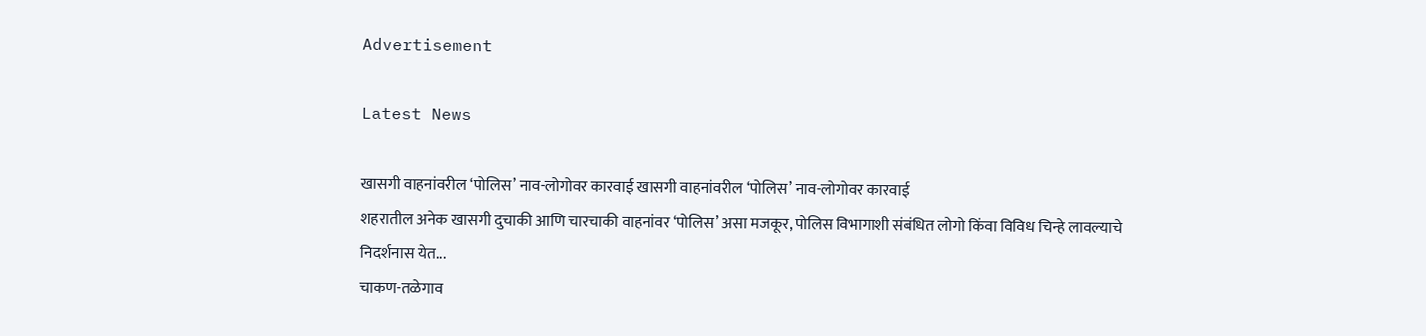Advertisement

Latest News

खासगी वाहनांवरील ‘पोलिस’ नाव-लोगोवर कारवाई खासगी वाहनांवरील ‘पोलिस’ नाव-लोगोवर कारवाई
शहरातील अनेक खासगी दुचाकी आणि चारचाकी वाहनांवर ‘पोलिस’ असा मजकूर, पोलिस विभागाशी संबंधित लोगो किंवा विविध चिन्हे लावल्याचे निदर्शनास येत...
चाकण-तळेगाव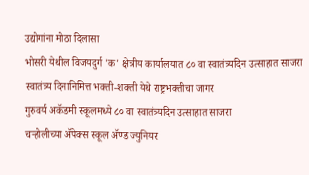उद्योगांना मोठा दिलासा
भोसरी येथील विजयदुर्ग 'क' क्षेत्रीय कार्यालयात ८० वा स्वातंत्र्यदिन उत्साहात साजरा
स्वातंत्र्य दिनानिमित्त भक्ती-शक्ती येथे राष्ट्रभक्तीचा जागर
गुरुवर्य अकॅडमी स्कूलमध्ये ८० वा स्वातंत्र्यदिन उत्साहात साजरा
चऱ्होलीच्या अ‍ॅपेक्स स्कूल अ‍ॅण्ड ज्युनियर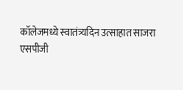कॉलेजमध्ये स्वातंत्र्यदिन उत्साहात साजरा
एसपीजी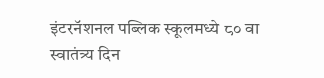इंटरनॅशनल पब्लिक स्कूलमध्ये ८० वा स्वातंत्र्य दिन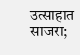उत्साहात साजरा;